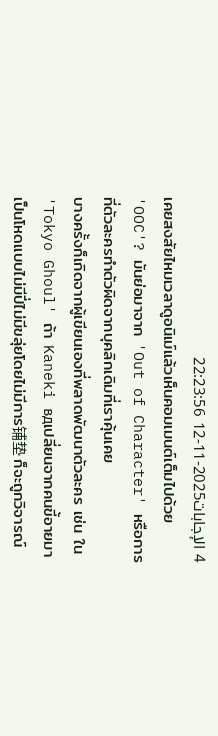4 الإجابات2025-11-12 22:23:56
เคยสงสัยไหมเวลาดูอนิเม์แล้วเห็นคอมเมนต์เต็มไปด้วย 'OOC'? มันย่อมาจาก 'Out of Character' หรือการที่ตัวละครทำตัวผิดจากบุคลิกเดิมที่เราคุ้นเคย
บางครั้งก็เกิดจากผู้เขียนเองที่พลาดพัฒนาตัวละคร เช่น ใน 'Tokyo Ghoul' ถ้า Kaneki вдเปลี่ยนจากคนขี้อายมาเป็นโหดแบบไม่มีปี่ไม่มีขลุ่ยโดยไม่มีการ铺垫 ก็จะถูกวิจารณ์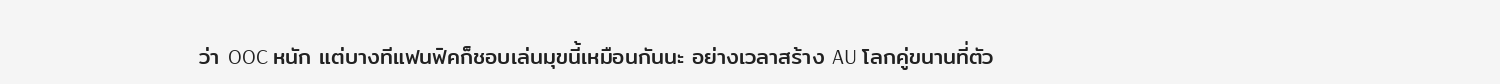ว่า OOC หนัก แต่บางทีแฟนฟิคก็ชอบเล่นมุขนี้เหมือนกันนะ อย่างเวลาสร้าง AU โลกคู่ขนานที่ตัว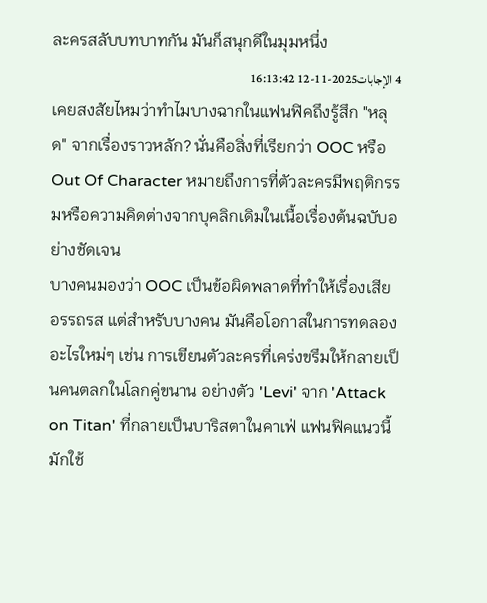ละครสลับบทบาทกัน มันก็สนุกดีในมุมหนึ่ง
4 الإجابات2025-11-12 16:13:42
เคยสงสัยไหมว่าทำไมบางฉากในแฟนฟิคถึงรู้สึก "หลุด" จากเรื่องราวหลัก? นั่นคือสิ่งที่เรียกว่า OOC หรือ Out Of Character หมายถึงการที่ตัวละครมีพฤติกรรมหรือความคิดต่างจากบุคลิกเดิมในเนื้อเรื่องต้นฉบับอย่างชัดเจน
บางคนมองว่า OOC เป็นข้อผิดพลาดที่ทำให้เรื่องเสียอรรถรส แต่สำหรับบางคน มันคือโอกาสในการทดลองอะไรใหม่ๆ เช่น การเขียนตัวละครที่เคร่งขรึมให้กลายเป็นคนตลกในโลกคู่ขนาน อย่างตัว 'Levi' จาก 'Attack on Titan' ที่กลายเป็นบาริสตาในคาเฟ่ แฟนฟิคแนวนี้มักใช้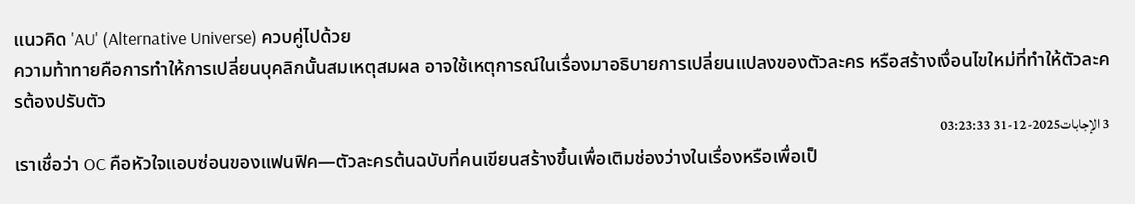แนวคิด 'AU' (Alternative Universe) ควบคู่ไปด้วย
ความท้าทายคือการทำให้การเปลี่ยนบุคลิกนั้นสมเหตุสมผล อาจใช้เหตุการณ์ในเรื่องมาอธิบายการเปลี่ยนแปลงของตัวละคร หรือสร้างเงื่อนไขใหม่ที่ทำให้ตัวละครต้องปรับตัว
3 الإجابات2025-12-31 03:23:33
เราเชื่อว่า OC คือหัวใจแอบซ่อนของแฟนฟิค—ตัวละครต้นฉบับที่คนเขียนสร้างขึ้นเพื่อเติมช่องว่างในเรื่องหรือเพื่อเป็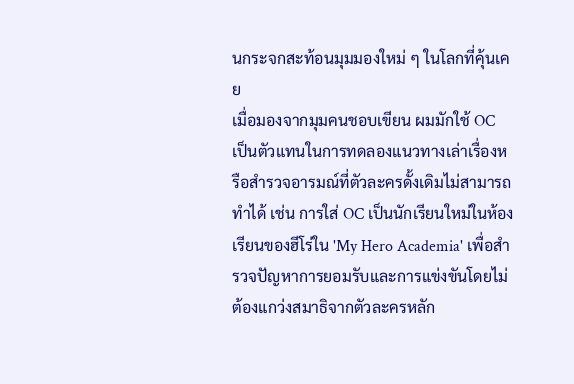นกระจกสะท้อนมุมมองใหม่ ๆ ในโลกที่คุ้นเคย
เมื่อมองจากมุมคนชอบเขียน ผมมักใช้ OC เป็นตัวแทนในการทดลองแนวทางเล่าเรื่องหรือสำรวจอารมณ์ที่ตัวละครดั้งเดิมไม่สามารถทำได้ เช่น การใส่ OC เป็นนักเรียนใหม่ในห้องเรียนของฮีโร่ใน 'My Hero Academia' เพื่อสำรวจปัญหาการยอมรับและการแข่งขันโดยไม่ต้องแกว่งสมาธิจากตัวละครหลัก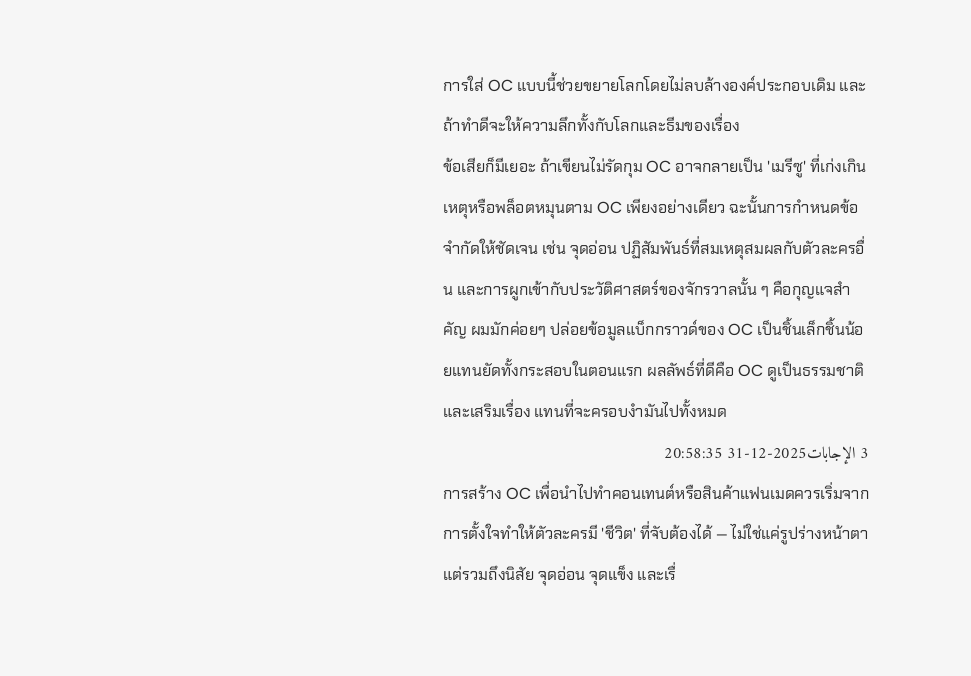การใส่ OC แบบนี้ช่วยขยายโลกโดยไม่ลบล้างองค์ประกอบเดิม และถ้าทำดีจะให้ความลึกทั้งกับโลกและธีมของเรื่อง
ข้อเสียก็มีเยอะ ถ้าเขียนไม่รัดกุม OC อาจกลายเป็น 'เมรีซู' ที่เก่งเกินเหตุหรือพล็อตหมุนตาม OC เพียงอย่างเดียว ฉะนั้นการกำหนดข้อจำกัดให้ชัดเจน เช่น จุดอ่อน ปฏิสัมพันธ์ที่สมเหตุสมผลกับตัวละครอื่น และการผูกเข้ากับประวัติศาสตร์ของจักรวาลนั้น ๆ คือกุญแจสำคัญ ผมมักค่อยๆ ปล่อยข้อมูลแบ็กกราวด์ของ OC เป็นชิ้นเล็กชิ้นน้อยแทนยัดทั้งกระสอบในตอนแรก ผลลัพธ์ที่ดีคือ OC ดูเป็นธรรมชาติและเสริมเรื่อง แทนที่จะครอบงำมันไปทั้งหมด
3 الإجابات2025-12-31 20:58:35
การสร้าง OC เพื่อนำไปทำคอนเทนต์หรือสินค้าแฟนเมดควรเริ่มจากการตั้งใจทำให้ตัวละครมี 'ชีวิต' ที่จับต้องได้ — ไม่ใช่แค่รูปร่างหน้าตา แต่รวมถึงนิสัย จุดอ่อน จุดแข็ง และเรื่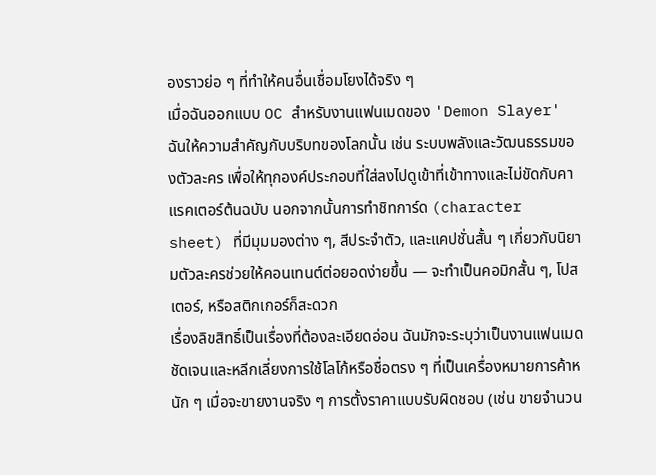องราวย่อ ๆ ที่ทำให้คนอื่นเชื่อมโยงได้จริง ๆ
เมื่อฉันออกแบบ OC สำหรับงานแฟนเมดของ 'Demon Slayer' ฉันให้ความสำคัญกับบริบทของโลกนั้น เช่น ระบบพลังและวัฒนธรรมของตัวละคร เพื่อให้ทุกองค์ประกอบที่ใส่ลงไปดูเข้าที่เข้าทางและไม่ขัดกับคาแรคเตอร์ต้นฉบับ นอกจากนั้นการทำชิทการ์ด (character sheet) ที่มีมุมมองต่าง ๆ, สีประจำตัว, และแคปชั่นสั้น ๆ เกี่ยวกับนิยามตัวละครช่วยให้คอนเทนต์ต่อยอดง่ายขึ้น — จะทำเป็นคอมิกสั้น ๆ, โปสเตอร์, หรือสติกเกอร์ก็สะดวก
เรื่องลิขสิทธิ์เป็นเรื่องที่ต้องละเอียดอ่อน ฉันมักจะระบุว่าเป็นงานแฟนเมดชัดเจนและหลีกเลี่ยงการใช้โลโก้หรือชื่อตรง ๆ ที่เป็นเครื่องหมายการค้าหนัก ๆ เมื่อจะขายงานจริง ๆ การตั้งราคาแบบรับผิดชอบ (เช่น ขายจำนวน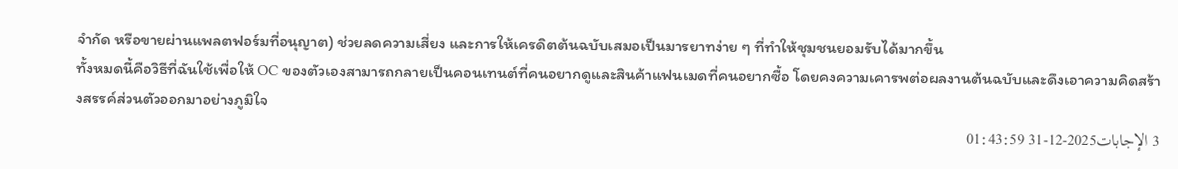จำกัด หรือขายผ่านแพลตฟอร์มที่อนุญาต) ช่วยลดความเสี่ยง และการให้เครดิตต้นฉบับเสมอเป็นมารยาทง่าย ๆ ที่ทำให้ชุมชนยอมรับได้มากขึ้น
ทั้งหมดนี้คือวิธีที่ฉันใช้เพื่อให้ OC ของตัวเองสามารถกลายเป็นคอนเทนต์ที่คนอยากดูและสินค้าแฟนเมดที่คนอยากซื้อ โดยคงความเคารพต่อผลงานต้นฉบับและดึงเอาความคิดสร้างสรรค์ส่วนตัวออกมาอย่างภูมิใจ
3 الإجابات2025-12-31 01:43:59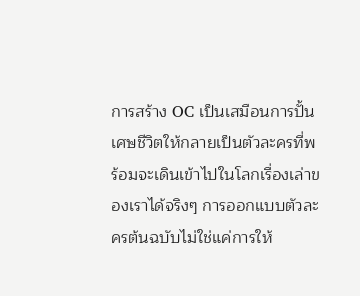การสร้าง OC เป็นเสมือนการปั้นเศษชีวิตให้กลายเป็นตัวละครที่พร้อมจะเดินเข้าไปในโลกเรื่องเล่าของเราได้จริงๆ การออกแบบตัวละครต้นฉบับไม่ใช่แค่การให้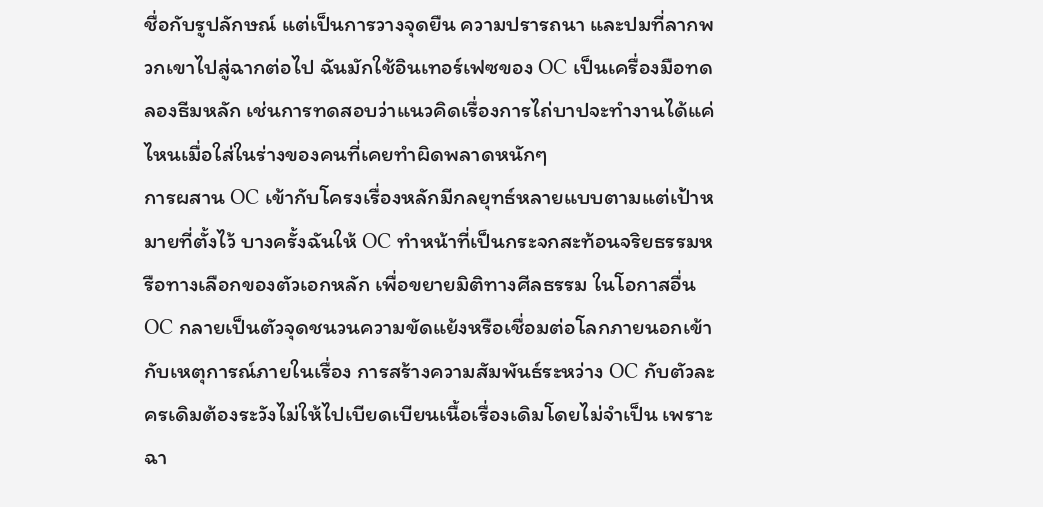ชื่อกับรูปลักษณ์ แต่เป็นการวางจุดยืน ความปรารถนา และปมที่ลากพวกเขาไปสู่ฉากต่อไป ฉันมักใช้อินเทอร์เฟซของ OC เป็นเครื่องมือทดลองธีมหลัก เช่นการทดสอบว่าแนวคิดเรื่องการไถ่บาปจะทำงานได้แค่ไหนเมื่อใส่ในร่างของคนที่เคยทำผิดพลาดหนักๆ
การผสาน OC เข้ากับโครงเรื่องหลักมีกลยุทธ์หลายแบบตามแต่เป้าหมายที่ตั้งไว้ บางครั้งฉันให้ OC ทำหน้าที่เป็นกระจกสะท้อนจริยธรรมหรือทางเลือกของตัวเอกหลัก เพื่อขยายมิติทางศีลธรรม ในโอกาสอื่น OC กลายเป็นตัวจุดชนวนความขัดแย้งหรือเชื่อมต่อโลกภายนอกเข้ากับเหตุการณ์ภายในเรื่อง การสร้างความสัมพันธ์ระหว่าง OC กับตัวละครเดิมต้องระวังไม่ให้ไปเบียดเบียนเนื้อเรื่องเดิมโดยไม่จำเป็น เพราะฉา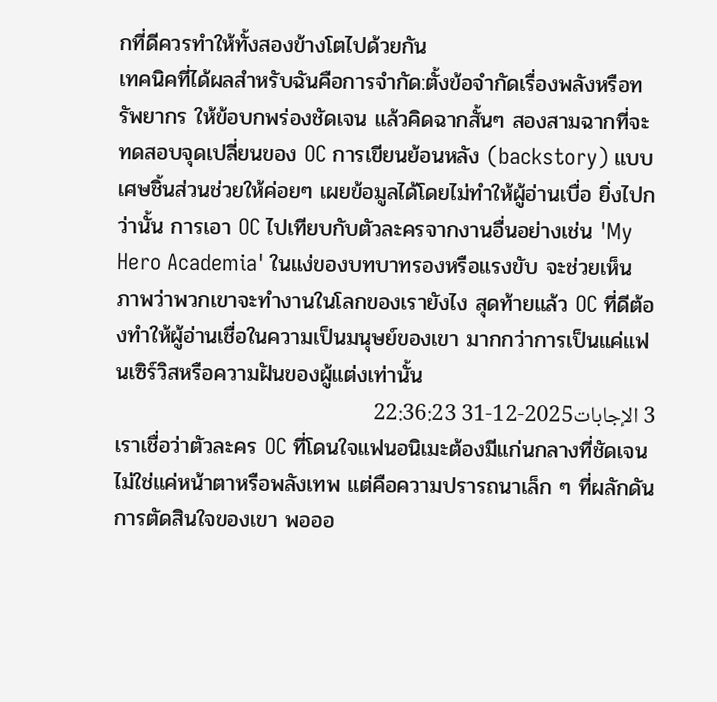กที่ดีควรทำให้ทั้งสองข้างโตไปด้วยกัน
เทคนิคที่ได้ผลสำหรับฉันคือการจำกัด:ตั้งข้อจำกัดเรื่องพลังหรือทรัพยากร ให้ข้อบกพร่องชัดเจน แล้วคิดฉากสั้นๆ สองสามฉากที่จะทดสอบจุดเปลี่ยนของ OC การเขียนย้อนหลัง (backstory) แบบเศษชิ้นส่วนช่วยให้ค่อยๆ เผยข้อมูลได้โดยไม่ทำให้ผู้อ่านเบื่อ ยิ่งไปกว่านั้น การเอา OC ไปเทียบกับตัวละครจากงานอื่นอย่างเช่น 'My Hero Academia' ในแง่ของบทบาทรองหรือแรงขับ จะช่วยเห็นภาพว่าพวกเขาจะทำงานในโลกของเรายังไง สุดท้ายแล้ว OC ที่ดีต้องทำให้ผู้อ่านเชื่อในความเป็นมนุษย์ของเขา มากกว่าการเป็นแค่แฟนเซิร์วิสหรือความฝันของผู้แต่งเท่านั้น
3 الإجابات2025-12-31 22:36:23
เราเชื่อว่าตัวละคร OC ที่โดนใจแฟนอนิเมะต้องมีแก่นกลางที่ชัดเจน ไม่ใช่แค่หน้าตาหรือพลังเทพ แต่คือความปรารถนาเล็ก ๆ ที่ผลักดันการตัดสินใจของเขา พอออ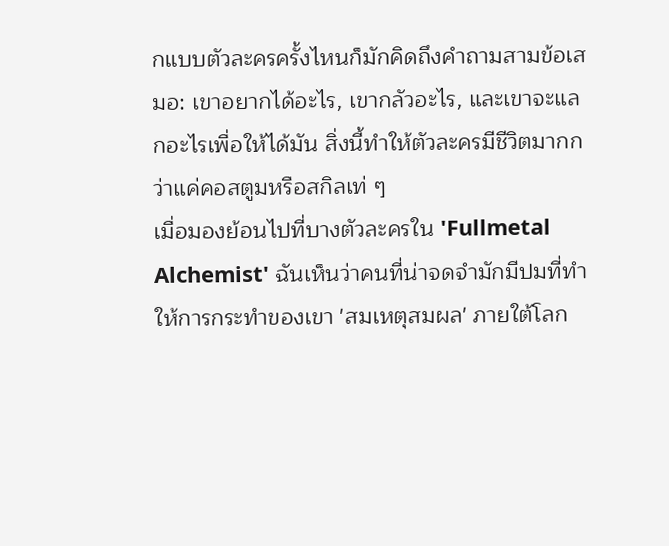กแบบตัวละครครั้งไหนก็มักคิดถึงคำถามสามข้อเสมอ: เขาอยากได้อะไร, เขากลัวอะไร, และเขาจะแลกอะไรเพื่อให้ได้มัน สิ่งนี้ทำให้ตัวละครมีชีวิตมากกว่าแค่คอสตูมหรือสกิลเท่ ๆ
เมื่อมองย้อนไปที่บางตัวละครใน 'Fullmetal Alchemist' ฉันเห็นว่าคนที่น่าจดจำมักมีปมที่ทำให้การกระทำของเขา 'สมเหตุสมผล' ภายใต้โลก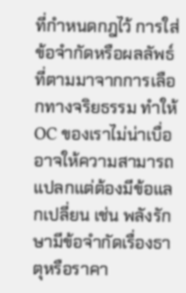ที่กำหนดกฎไว้ การใส่ข้อจำกัดหรือผลลัพธ์ที่ตามมาจากการเลือกทางจริยธรรม ทำให้ OC ของเราไม่น่าเบื่อ อาจให้ความสามารถแปลกแต่ต้องมีข้อแลกเปลี่ยน เช่น พลังรักษามีข้อจำกัดเรื่องธาตุหรือราคา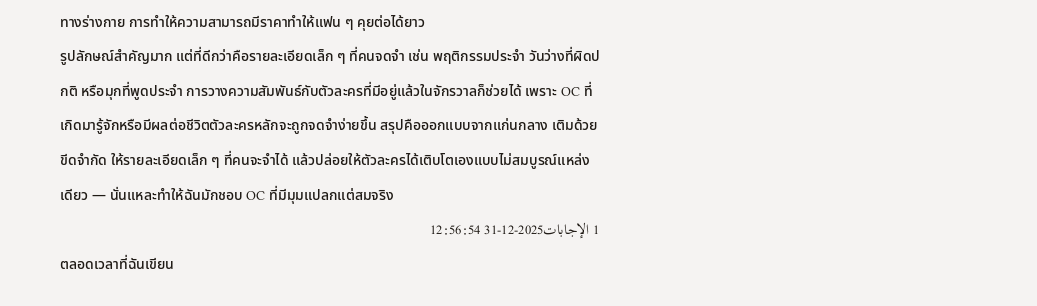ทางร่างกาย การทำให้ความสามารถมีราคาทำให้แฟน ๆ คุยต่อได้ยาว
รูปลักษณ์สำคัญมาก แต่ที่ดีกว่าคือรายละเอียดเล็ก ๆ ที่คนจดจำ เช่น พฤติกรรมประจำ วันว่างที่ผิดปกติ หรือมุกที่พูดประจำ การวางความสัมพันธ์กับตัวละครที่มีอยู่แล้วในจักรวาลก็ช่วยได้ เพราะ OC ที่เกิดมารู้จักหรือมีผลต่อชีวิตตัวละครหลักจะถูกจดจำง่ายขึ้น สรุปคือออกแบบจากแก่นกลาง เติมด้วยขีดจำกัด ให้รายละเอียดเล็ก ๆ ที่คนจะจำได้ แล้วปล่อยให้ตัวละครได้เติบโตเองแบบไม่สมบูรณ์แหล่งเดียว — นั่นแหละทำให้ฉันมักชอบ OC ที่มีมุมแปลกแต่สมจริง
1 الإجابات2025-12-31 12:56:54
ตลอดเวลาที่ฉันเขียน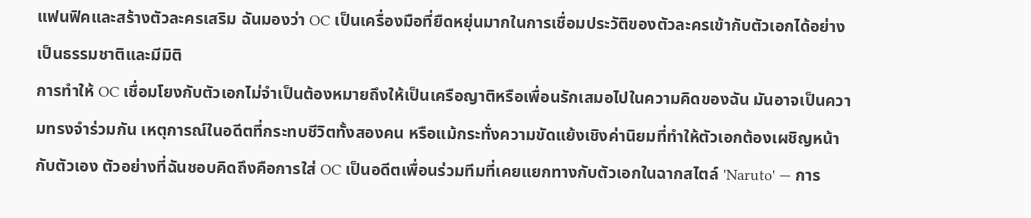แฟนฟิคและสร้างตัวละครเสริม ฉันมองว่า OC เป็นเครื่องมือที่ยืดหยุ่นมากในการเชื่อมประวัติของตัวละครเข้ากับตัวเอกได้อย่างเป็นธรรมชาติและมีมิติ
การทำให้ OC เชื่อมโยงกับตัวเอกไม่จำเป็นต้องหมายถึงให้เป็นเครือญาติหรือเพื่อนรักเสมอไปในความคิดของฉัน มันอาจเป็นความทรงจำร่วมกัน เหตุการณ์ในอดีตที่กระทบชีวิตทั้งสองคน หรือแม้กระทั่งความขัดแย้งเชิงค่านิยมที่ทำให้ตัวเอกต้องเผชิญหน้ากับตัวเอง ตัวอย่างที่ฉันชอบคิดถึงคือการใส่ OC เป็นอดีตเพื่อนร่วมทีมที่เคยแยกทางกับตัวเอกในฉากสไตล์ 'Naruto' — การ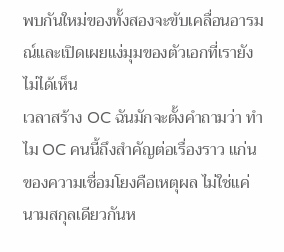พบกันใหม่ของทั้งสองจะขับเคลื่อนอารมณ์และเปิดเผยแง่มุมของตัวเอกที่เรายังไม่ได้เห็น
เวลาสร้าง OC ฉันมักจะตั้งคำถามว่า ทำไม OC คนนี้ถึงสำคัญต่อเรื่องราว แก่นของความเชื่อมโยงคือเหตุผล ไม่ใช่แค่นามสกุลเดียวกันห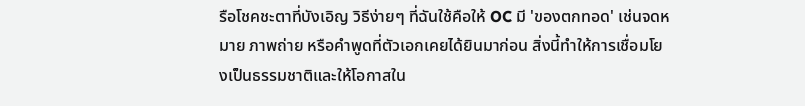รือโชคชะตาที่บังเอิญ วิธีง่ายๆ ที่ฉันใช้คือให้ OC มี 'ของตกทอด' เช่นจดหมาย ภาพถ่าย หรือคำพูดที่ตัวเอกเคยได้ยินมาก่อน สิ่งนี้ทำให้การเชื่อมโยงเป็นธรรมชาติและให้โอกาสใน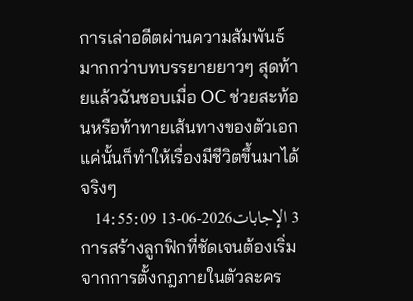การเล่าอดีตผ่านความสัมพันธ์มากกว่าบทบรรยายยาวๆ สุดท้ายแล้วฉันชอบเมื่อ OC ช่วยสะท้อนหรือท้าทายเส้นทางของตัวเอก แค่นั้นก็ทำให้เรื่องมีชีวิตขึ้นมาได้จริงๆ
3 الإجابات2026-06-13 14:55:09
การสร้างลูกฟิกที่ชัดเจนต้องเริ่มจากการตั้งกฎภายในตัวละคร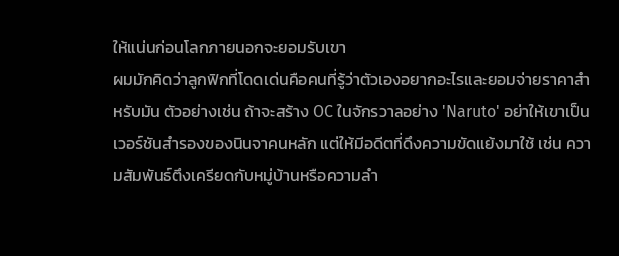ให้แน่นก่อนโลกภายนอกจะยอมรับเขา
ผมมักคิดว่าลูกฟิกที่โดดเด่นคือคนที่รู้ว่าตัวเองอยากอะไรและยอมจ่ายราคาสำหรับมัน ตัวอย่างเช่น ถ้าจะสร้าง OC ในจักรวาลอย่าง 'Naruto' อย่าให้เขาเป็นเวอร์ชันสำรองของนินจาคนหลัก แต่ให้มีอดีตที่ดึงความขัดแย้งมาใช้ เช่น ความสัมพันธ์ตึงเครียดกับหมู่บ้านหรือความลำ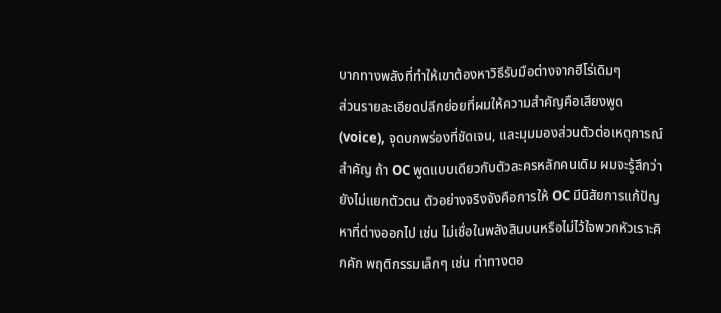บากทางพลังที่ทำให้เขาต้องหาวิธีรับมือต่างจากฮีโร่เดิมๆ
ส่วนรายละเอียดปลีกย่อยที่ผมให้ความสำคัญคือเสียงพูด (voice), จุดบกพร่องที่ชัดเจน, และมุมมองส่วนตัวต่อเหตุการณ์สำคัญ ถ้า OC พูดแบบเดียวกับตัวละครหลักคนเดิม ผมจะรู้สึกว่ายังไม่แยกตัวตน ตัวอย่างจริงจังคือการให้ OC มีนิสัยการแก้ปัญหาที่ต่างออกไป เช่น ไม่เชื่อในพลังสินบนหรือไม่ไว้ใจพวกหัวเราะคิกคัก พฤติกรรมเล็กๆ เช่น ท่าทางตอ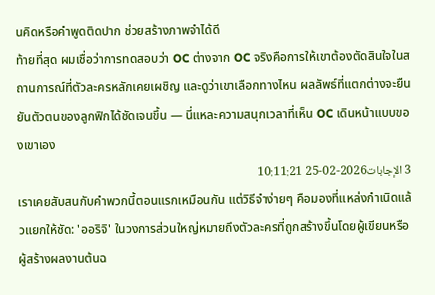นคิดหรือคำพูดติดปาก ช่วยสร้างภาพจำได้ดี
ท้ายที่สุด ผมเชื่อว่าการทดสอบว่า OC ต่างจาก OC จริงคือการให้เขาต้องตัดสินใจในสถานการณ์ที่ตัวละครหลักเคยเผชิญ และดูว่าเขาเลือกทางไหน ผลลัพธ์ที่แตกต่างจะยืนยันตัวตนของลูกฟิกได้ชัดเจนขึ้น — นี่แหละความสนุกเวลาที่เห็น OC เดินหน้าแบบของเขาเอง
3 الإجابات2026-02-25 10:11:21
เราเคยสับสนกับคำพวกนี้ตอนแรกเหมือนกัน แต่วิธีจำง่ายๆ คือมองที่แหล่งกำเนิดแล้วแยกให้ชัด: 'ออริจิ' ในวงการส่วนใหญ่หมายถึงตัวละครที่ถูกสร้างขึ้นโดยผู้เขียนหรือผู้สร้างผลงานต้นฉ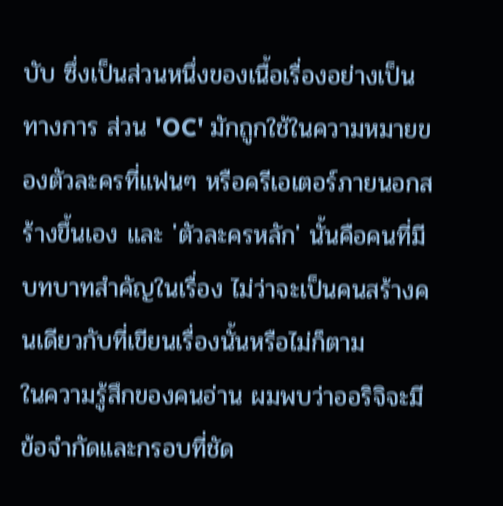บับ ซึ่งเป็นส่วนหนึ่งของเนื้อเรื่องอย่างเป็นทางการ ส่วน 'OC' มักถูกใช้ในความหมายของตัวละครที่แฟนๆ หรือครีเอเตอร์ภายนอกสร้างขึ้นเอง และ 'ตัวละครหลัก' นั้นคือคนที่มีบทบาทสำคัญในเรื่อง ไม่ว่าจะเป็นคนสร้างคนเดียวกับที่เขียนเรื่องนั้นหรือไม่ก็ตาม
ในความรู้สึกของคนอ่าน ผมพบว่าออริจิจะมีข้อจำกัดและกรอบที่ชัด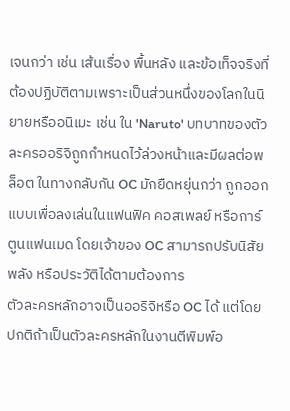เจนกว่า เช่น เส้นเรื่อง พื้นหลัง และข้อเท็จจริงที่ต้องปฏิบัติตามเพราะเป็นส่วนหนึ่งของโลกในนิยายหรืออนิเมะ เช่น ใน 'Naruto' บทบาทของตัวละครออริจิถูกกำหนดไว้ล่วงหน้าและมีผลต่อพล็อต ในทางกลับกัน OC มักยืดหยุ่นกว่า ถูกออกแบบเพื่อลงเล่นในแฟนฟิค คอสเพลย์ หรือการ์ตูนแฟนเมด โดยเจ้าของ OC สามารถปรับนิสัย พลัง หรือประวัติได้ตามต้องการ
ตัวละครหลักอาจเป็นออริจิหรือ OC ได้ แต่โดยปกติถ้าเป็นตัวละครหลักในงานตีพิมพ์อ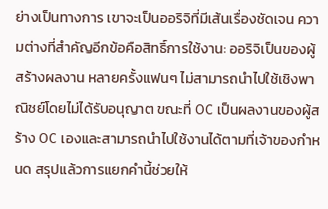ย่างเป็นทางการ เขาจะเป็นออริจิที่มีเส้นเรื่องชัดเจน ความต่างที่สำคัญอีกข้อคือสิทธิ์การใช้งาน: ออริจิเป็นของผู้สร้างผลงาน หลายครั้งแฟนๆ ไม่สามารถนำไปใช้เชิงพาณิชย์โดยไม่ได้รับอนุญาต ขณะที่ OC เป็นผลงานของผู้สร้าง OC เองและสามารถนำไปใช้งานได้ตามที่เจ้าของกำหนด สรุปแล้วการแยกคำนี้ช่วยให้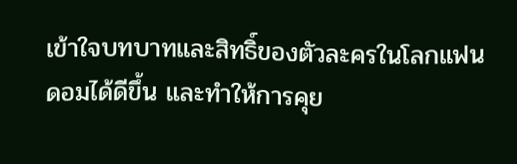เข้าใจบทบาทและสิทธิ์ของตัวละครในโลกแฟนดอมได้ดีขึ้น และทำให้การคุย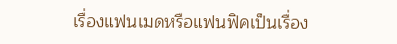เรื่องแฟนเมดหรือแฟนฟิคเป็นเรื่อง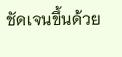ชัดเจนขึ้นด้วย